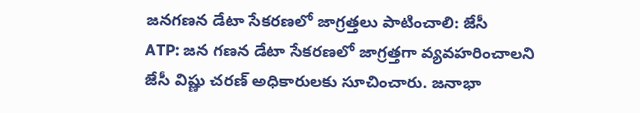జనగణన డేటా సేకరణలో జాగ్రత్తలు పాటించాలి: జేసీ
ATP: జన గణన డేటా సేకరణలో జాగ్రత్తగా వ్యవహరించాలని జేసీ విష్ణు చరణ్ అధికారులకు సూచించారు. జనాభా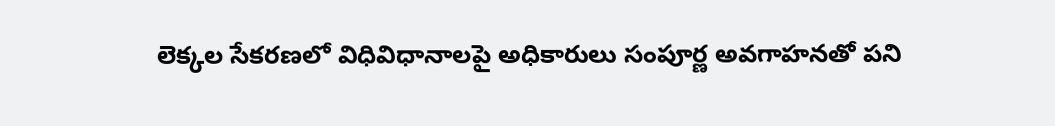లెక్కల సేకరణలో విధివిధానాలపై అధికారులు సంపూర్ణ అవగాహనతో పని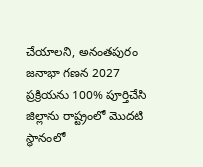చేయాలని, అనంతపురం జనాభా గణన 2027 ప్రక్రియను 100% పూర్తిచేసి జిల్లాను రాష్ట్రంలో మొదటి స్థానంలో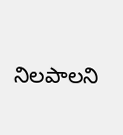నిలపాలని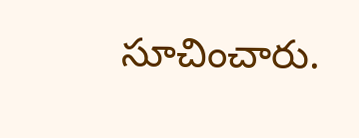సూచించారు.